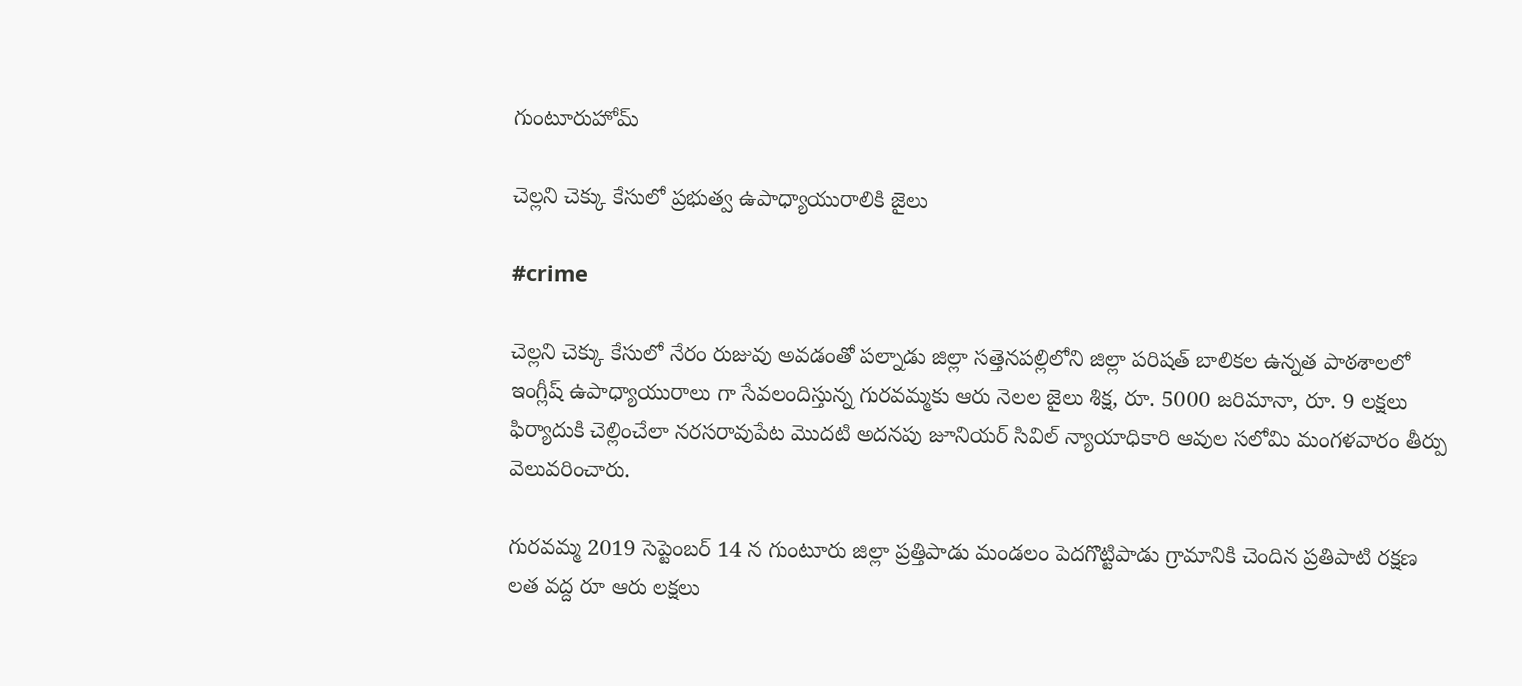గుంటూరుహోమ్

చెల్లని చెక్కు కేసులో ప్రభుత్వ ఉపాధ్యాయురాలికి జైలు

#crime

చెల్లని చెక్కు కేసులో నేరం రుజువు అవడంతో పల్నాడు జిల్లా సత్తెనపల్లిలోని జిల్లా పరిషత్ బాలికల ఉన్నత పాఠశాలలో ఇంగ్లీష్ ఉపాధ్యాయురాలు గా సేవలందిస్తున్న గురవమ్మకు ఆరు నెలల జైలు శిక్ష, రూ. 5000 జరిమానా, రూ. 9 లక్షలు ఫిర్యాదుకి చెల్లించేలా నరసరావుపేట మొదటి అదనపు జూనియర్ సివిల్ న్యాయాధికారి ఆవుల సలోమి మంగళవారం తీర్పు వెలువరించారు.

గురవమ్మ 2019 సెప్టెంబర్ 14 న గుంటూరు జిల్లా ప్రత్తిపాడు మండలం పెదగొట్టిపాడు గ్రామానికి చెందిన ప్రతిపాటి రక్షణ లత వద్ద రూ ఆరు లక్షలు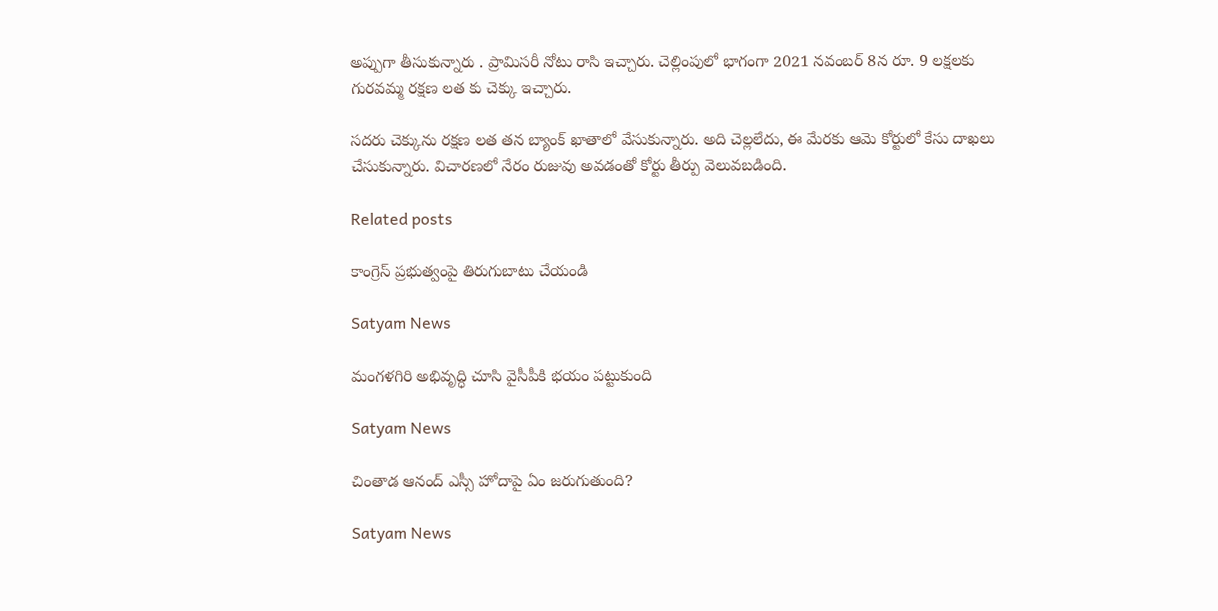అప్పుగా తీసుకున్నారు . ప్రామిసరీ నోటు రాసి ఇచ్చారు. చెల్లింపులో భాగంగా 2021 నవంబర్ 8న రూ. 9 లక్షలకు గురవమ్మ రక్షణ లత కు చెక్కు ఇచ్చారు.

సదరు చెక్కును రక్షణ లత తన బ్యాంక్ ఖాతాలో వేసుకున్నారు. అది చెల్లలేదు, ఈ మేరకు ఆమె కోర్టులో కేసు దాఖలు చేసుకున్నారు. విచారణలో నేరం రుజువు అవడంతో కోర్టు తీర్పు వెలువబడింది.

Related posts

కాంగ్రెస్ ప్రభుత్వంపై తిరుగుబాటు చేయండి

Satyam News

మంగళగిరి అభివృద్ధి చూసి వైసీపీకి భయం పట్టుకుంది

Satyam News

చింతాడ ఆనంద్ ఎస్సీ హోదాపై ఏం జరుగుతుంది?

Satyam News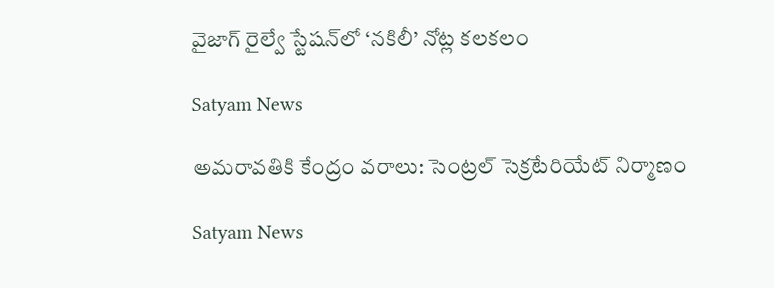వైజాగ్ రైల్వే స్టేషన్‌లో ‘నకిలీ’ నోట్ల కలకలం

Satyam News

అమరావతికి కేంద్రం వరాలు: సెంట్రల్ సెక్రటేరియేట్ నిర్మాణం

Satyam News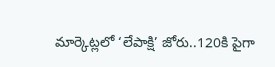మార్కెట్లలో ‘లేపాక్షి’ జోరు..120కి పైగా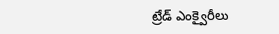ట్రేడ్ ఎంక్వైరీలు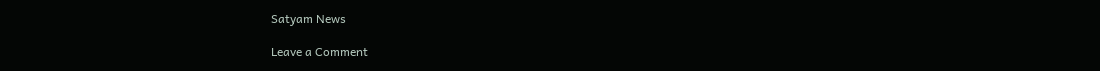Satyam News

Leave a Comment